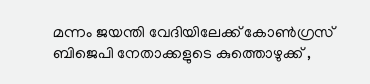മന്നം ജയന്തി വേദിയിലേക്ക് കോൺഗ്രസ് ബിജെപി നേതാക്കളുടെ കുത്തൊഴുക്ക് ,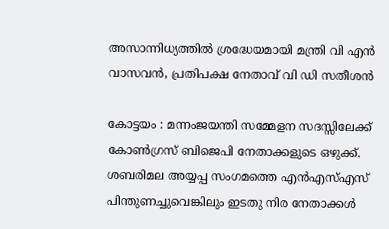അസാന്നിധ്യത്തിൽ ശ്രദ്ധേയമായി മന്ത്രി വി എൻ വാസവൻ, പ്രതിപക്ഷ നേതാവ് വി ഡി സതീശൻ

കോട്ടയം : മന്നംജയന്തി സമ്മേളന സദസ്സിലേക്ക് കോൺഗ്രസ് ബിജെപി നേതാക്കളുടെ ഒഴുക്ക്. ശബരിമല അയ്യപ്പ സംഗമത്തെ എൻഎസ്എസ് പിന്തുണച്ചുവെങ്കിലും ഇടതു നിര നേതാക്കൾ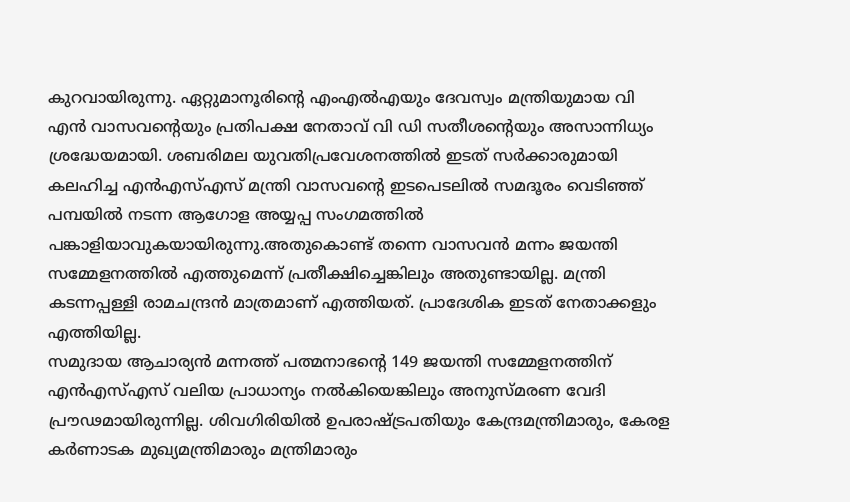കുറവായിരുന്നു. ഏറ്റുമാനൂരിന്റെ എംഎൽഎയും ദേവസ്വം മന്ത്രിയുമായ വി എൻ വാസവൻ്റെയും പ്രതിപക്ഷ നേതാവ് വി ഡി സതീശന്റെയും അസാന്നിധ്യം ശ്രദ്ധേയമായി. ശബരിമല യുവതിപ്രവേശനത്തിൽ ഇടത് സർക്കാരുമായി കലഹിച്ച എൻഎസ്എസ് മന്ത്രി വാസവന്റെ ഇടപെടലിൽ സമദൂരം വെടിഞ്ഞ് പമ്പയിൽ നടന്ന ആഗോള അയ്യപ്പ സംഗമത്തിൽ പങ്കാളിയാവുകയായിരുന്നു.അതുകൊണ്ട് തന്നെ വാസവൻ മന്നം ജയന്തി സമ്മേളനത്തിൽ എത്തുമെന്ന് പ്രതീക്ഷിച്ചെങ്കിലും അതുണ്ടായില്ല. മന്ത്രി കടന്നപ്പള്ളി രാമചന്ദ്രൻ മാത്രമാണ് എത്തിയത്. പ്രാദേശിക ഇടത് നേതാക്കളും എത്തിയില്ല.
സമുദായ ആചാര്യൻ മന്നത്ത് പത്മനാഭന്റെ 149 ജയന്തി സമ്മേളനത്തിന് എൻഎസ്എസ് വലിയ പ്രാധാന്യം നൽകിയെങ്കിലും അനുസ്മരണ വേദി പ്രൗഢമായിരുന്നില്ല. ശിവഗിരിയിൽ ഉപരാഷ്ട്രപതിയും കേന്ദ്രമന്ത്രിമാരും, കേരള കർണാടക മുഖ്യമന്ത്രിമാരും മന്ത്രിമാരും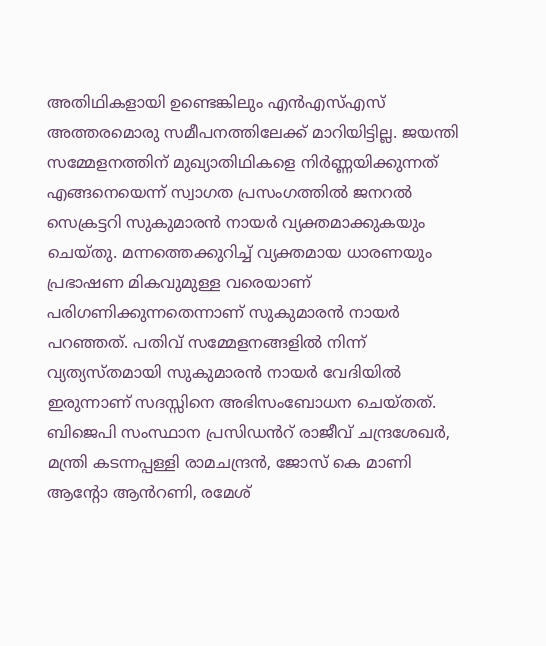അതിഥികളായി ഉണ്ടെങ്കിലും എൻഎസ്എസ് അത്തരമൊരു സമീപനത്തിലേക്ക് മാറിയിട്ടില്ല. ജയന്തി സമ്മേളനത്തിന് മുഖ്യാതിഥികളെ നിർണ്ണയിക്കുന്നത് എങ്ങനെയെന്ന് സ്വാഗത പ്രസംഗത്തിൽ ജനറൽ സെക്രട്ടറി സുകുമാരൻ നായർ വ്യക്തമാക്കുകയും ചെയ്തു. മന്നത്തെക്കുറിച്ച് വ്യക്തമായ ധാരണയും പ്രഭാഷണ മികവുമുള്ള വരെയാണ് പരിഗണിക്കുന്നതെന്നാണ് സുകുമാരൻ നായർ പറഞ്ഞത്. പതിവ് സമ്മേളനങ്ങളിൽ നിന്ന് വ്യത്യസ്തമായി സുകുമാരൻ നായർ വേദിയിൽ ഇരുന്നാണ് സദസ്സിനെ അഭിസംബോധന ചെയ്തത്.
ബിജെപി സംസ്ഥാന പ്രസിഡൻറ് രാജീവ് ചന്ദ്രശേഖർ, മന്ത്രി കടന്നപ്പള്ളി രാമചന്ദ്രൻ, ജോസ് കെ മാണി ആന്റോ ആൻറണി, രമേശ്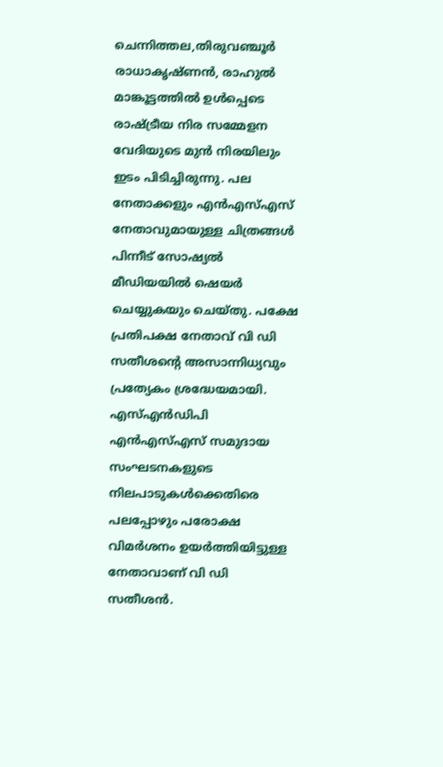ചെന്നിത്തല,തിരുവഞ്ചൂർ രാധാകൃഷ്ണൻ, രാഹുൽ മാങ്കൂട്ടത്തിൽ ഉൾപ്പെടെ രാഷ്ട്രീയ നിര സമ്മേളന വേദിയുടെ മുൻ നിരയിലും ഇടം പിടിച്ചിരുന്നു. പല നേതാക്കളും എൻഎസ്എസ് നേതാവുമായുള്ള ചിത്രങ്ങൾ പിന്നീട് സോഷ്യൽ മീഡിയയിൽ ഷെയർ ചെയ്യുകയും ചെയ്തു. പക്ഷേ പ്രതിപക്ഷ നേതാവ് വി ഡി സതീശന്റെ അസാന്നിധ്യവും പ്രത്യേകം ശ്രദ്ധേയമായി. എസ്എൻഡിപി എൻഎസ്എസ് സമുദായ സംഘടനകളുടെ നിലപാടുകൾക്കെതിരെ പലപ്പോഴും പരോക്ഷ വിമർശനം ഉയർത്തിയിട്ടുള്ള നേതാവാണ് വി ഡി സതീശൻ.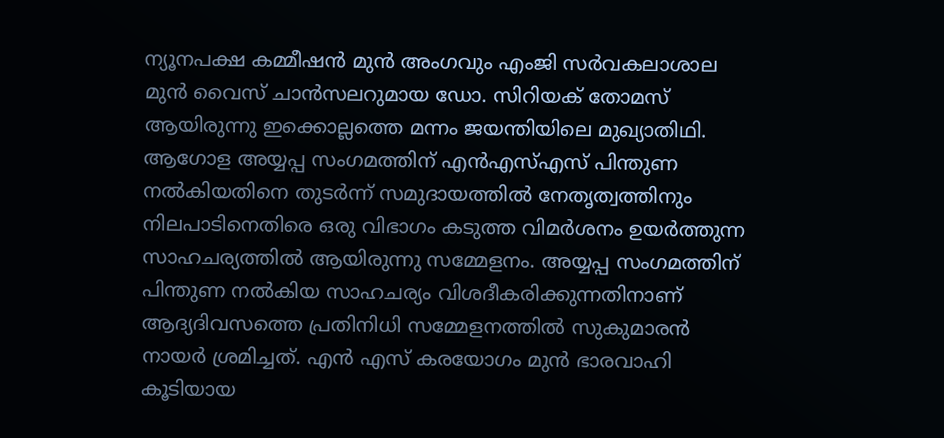ന്യൂനപക്ഷ കമ്മീഷൻ മുൻ അംഗവും എംജി സർവകലാശാല മുൻ വൈസ് ചാൻസലറുമായ ഡോ. സിറിയക് തോമസ് ആയിരുന്നു ഇക്കൊല്ലത്തെ മന്നം ജയന്തിയിലെ മുഖ്യാതിഥി.
ആഗോള അയ്യപ്പ സംഗമത്തിന് എൻഎസ്എസ് പിന്തുണ നൽകിയതിനെ തുടർന്ന് സമുദായത്തിൽ നേതൃത്വത്തിനും നിലപാടിനെതിരെ ഒരു വിഭാഗം കടുത്ത വിമർശനം ഉയർത്തുന്ന സാഹചര്യത്തിൽ ആയിരുന്നു സമ്മേളനം. അയ്യപ്പ സംഗമത്തിന് പിന്തുണ നൽകിയ സാഹചര്യം വിശദീകരിക്കുന്നതിനാണ് ആദ്യദിവസത്തെ പ്രതിനിധി സമ്മേളനത്തിൽ സുകുമാരൻ നായർ ശ്രമിച്ചത്. എൻ എസ് കരയോഗം മുൻ ഭാരവാഹി കൂടിയായ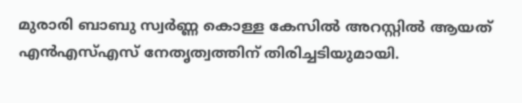മുരാരി ബാബു സ്വർണ്ണ കൊള്ള കേസിൽ അറസ്റ്റിൽ ആയത് എൻഎസ്എസ് നേതൃത്വത്തിന് തിരിച്ചടിയുമായി.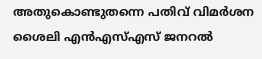അതുകൊണ്ടുതന്നെ പതിവ് വിമർശന ശൈലി എൻഎസ്എസ് ജനറൽ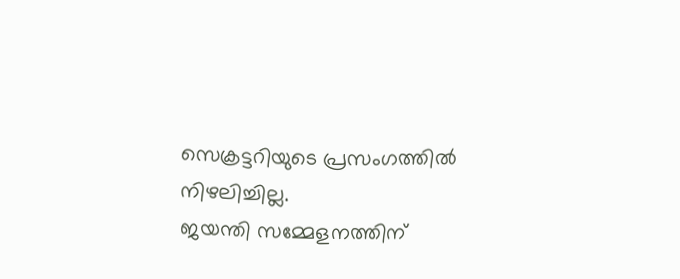സെക്രട്ടറിയുടെ പ്രസംഗത്തിൽ നിഴലിച്ചില്ല.
ജയന്തി സമ്മേളനത്തിന്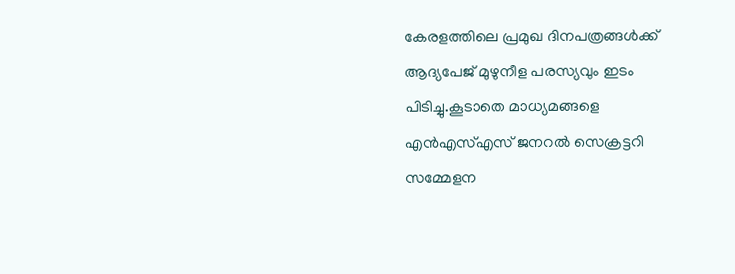കേരളത്തിലെ പ്രമുഖ ദിനപത്രങ്ങൾക്ക് ആദ്യപേജ് മുഴുനീള പരസ്യവും ഇടം പിടിച്ചു.കൂടാതെ മാധ്യമങ്ങളെ എൻഎസ്എസ് ജനറൽ സെക്രട്ടറി സമ്മേളന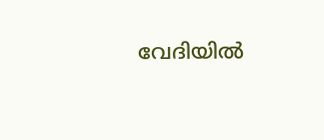വേദിയിൽ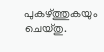പുകഴ്ത്തുകയും ചെയ്തു.